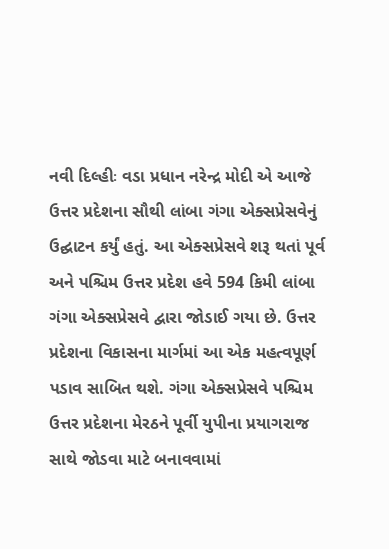નવી દિલ્હીઃ વડા પ્રધાન નરેન્દ્ર મોદી એ આજે ઉત્તર પ્રદેશના સૌથી લાંબા ગંગા એક્સપ્રેસવેનું ઉદ્ઘાટન કર્યું હતું. આ એક્સપ્રેસવે શરૂ થતાં પૂર્વ અને પશ્ચિમ ઉત્તર પ્રદેશ હવે 594 કિમી લાંબા ગંગા એક્સપ્રેસવે દ્વારા જોડાઈ ગયા છે. ઉત્તર પ્રદેશના વિકાસના માર્ગમાં આ એક મહત્વપૂર્ણ પડાવ સાબિત થશે. ગંગા એક્સપ્રેસવે પશ્ચિમ ઉત્તર પ્રદેશના મેરઠને પૂર્વી યુપીના પ્રયાગરાજ સાથે જોડવા માટે બનાવવામાં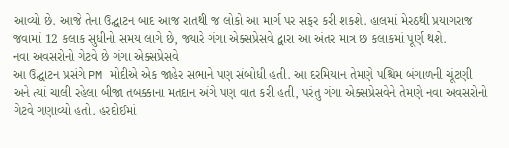આવ્યો છે. આજે તેના ઉદ્ઘાટન બાદ આજ રાતથી જ લોકો આ માર્ગ પર સફર કરી શકશે. હાલમાં મેરઠથી પ્રયાગરાજ જવામાં 12 કલાક સુધીનો સમય લાગે છે, જ્યારે ગંગા એક્સપ્રેસવે દ્વારા આ અંતર માત્ર છ કલાકમાં પૂર્ણ થશે.
નવા અવસરોનો ગેટવે છે ગંગા એક્સપ્રેસવે
આ ઉદ્ઘાટન પ્રસંગે PM મોદીએ એક જાહેર સભાને પણ સંબોધી હતી. આ દરમિયાન તેમણે પશ્ચિમ બંગાળની ચૂંટણી અને ત્યાં ચાલી રહેલા બીજા તબક્કાના મતદાન અંગે પણ વાત કરી હતી, પરંતુ ગંગા એક્સપ્રેસવેને તેમણે નવા અવસરોનો ગેટવે ગણાવ્યો હતો. હરદોઈમાં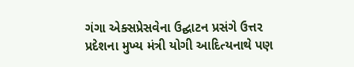ગંગા એક્સપ્રેસવેના ઉદ્ઘાટન પ્રસંગે ઉત્તર પ્રદેશના મુખ્ય મંત્રી યોગી આદિત્યનાથે પણ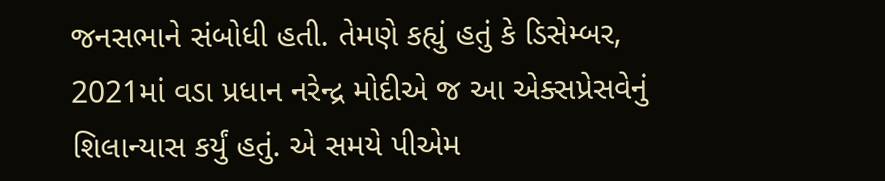જનસભાને સંબોધી હતી. તેમણે કહ્યું હતું કે ડિસેમ્બર, 2021માં વડા પ્રધાન નરેન્દ્ર મોદીએ જ આ એક્સપ્રેસવેનું શિલાન્યાસ કર્યું હતું. એ સમયે પીએમ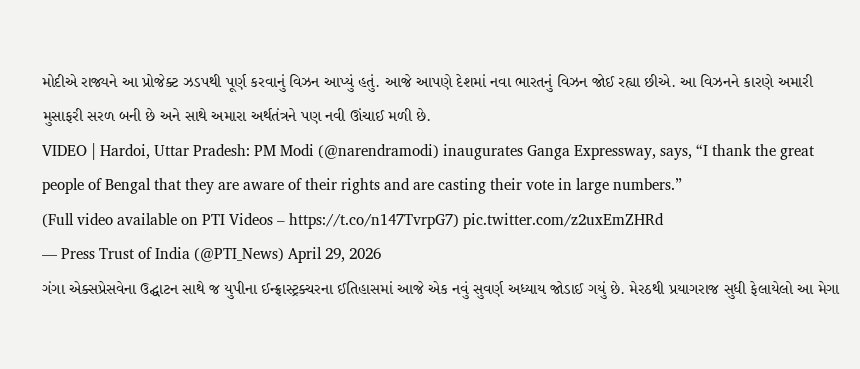મોદીએ રાજ્યને આ પ્રોજેક્ટ ઝડપથી પૂર્ણ કરવાનું વિઝન આપ્યું હતું. આજે આપણે દેશમાં નવા ભારતનું વિઝન જોઈ રહ્યા છીએ. આ વિઝનને કારણે અમારી મુસાફરી સરળ બની છે અને સાથે અમારા અર્થતંત્રને પણ નવી ઊંચાઈ મળી છે.
VIDEO | Hardoi, Uttar Pradesh: PM Modi (@narendramodi) inaugurates Ganga Expressway, says, “I thank the great people of Bengal that they are aware of their rights and are casting their vote in large numbers.”
(Full video available on PTI Videos – https://t.co/n147TvrpG7) pic.twitter.com/z2uxEmZHRd
— Press Trust of India (@PTI_News) April 29, 2026
ગંગા એક્સપ્રેસવેના ઉદ્ઘાટન સાથે જ યુપીના ઈન્ફ્રાસ્ટ્રક્ચરના ઈતિહાસમાં આજે એક નવું સુવર્ણ અધ્યાય જોડાઈ ગયું છે. મેરઠથી પ્રયાગરાજ સુધી ફેલાયેલો આ મેગા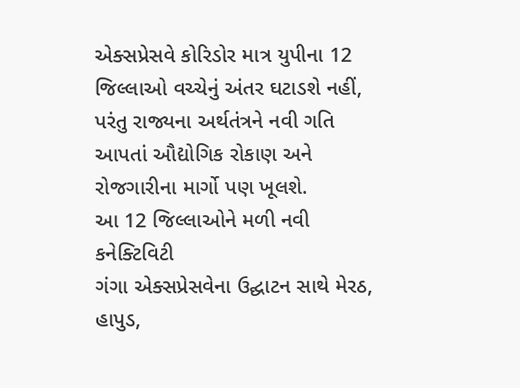એક્સપ્રેસવે કોરિડોર માત્ર યુપીના 12 જિલ્લાઓ વચ્ચેનું અંતર ઘટાડશે નહીં, પરંતુ રાજ્યના અર્થતંત્રને નવી ગતિ આપતાં ઔદ્યોગિક રોકાણ અને રોજગારીના માર્ગો પણ ખૂલશે.
આ 12 જિલ્લાઓને મળી નવી કનેક્ટિવિટી
ગંગા એક્સપ્રેસવેના ઉદ્ઘાટન સાથે મેરઠ, હાપુડ,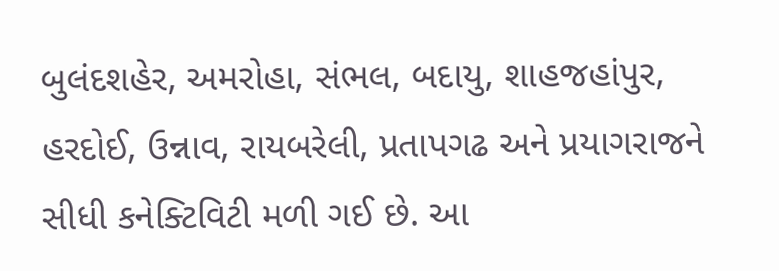બુલંદશહેર, અમરોહા, સંભલ, બદાયુ, શાહજહાંપુર, હરદોઈ, ઉન્નાવ, રાયબરેલી, પ્રતાપગઢ અને પ્રયાગરાજને સીધી કનેક્ટિવિટી મળી ગઈ છે. આ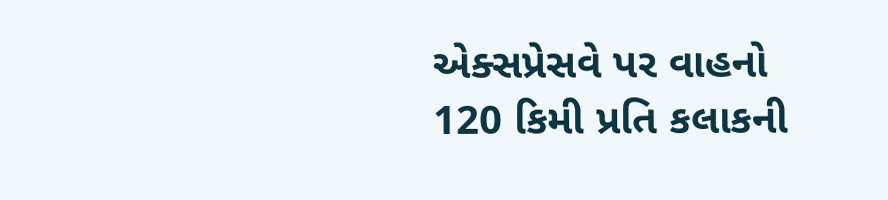એક્સપ્રેસવે પર વાહનો 120 કિમી પ્રતિ કલાકની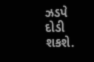ઝડપે દોડી શકશે.